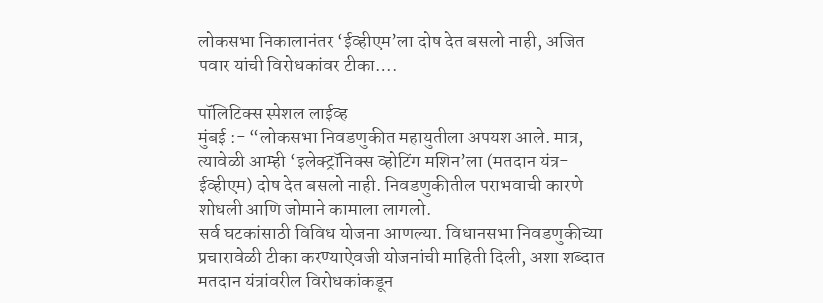लोकसभा निकालानंतर ‘ईव्हीएम’ला दोष देत बसलो नाही, अजित पवार यांची विरोधकांवर टीका….

पॉलिटिक्स स्पेशल लाईव्ह
मुंबई :- “लोकसभा निवडणुकीत महायुतीला अपयश आले. मात्र, त्यावेळी आम्ही ‘इलेक्ट्रॉनिक्स व्होटिंग मशिन’ला (मतदान यंत्र- ईव्हीएम) दोष देत बसलो नाही. निवडणुकीतील पराभवाची कारणे शोधली आणि जोमाने कामाला लागलो.
सर्व घटकांसाठी विविध योजना आणल्या. विधानसभा निवडणुकीच्या प्रचारावेळी टीका करण्याऐवजी योजनांची माहिती दिली, अशा शब्दात मतदान यंत्रांवरील विरोधकांकडून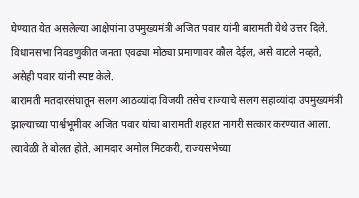घेण्यात येत असलेल्या आक्षेपांना उपमुख्यमंत्री अजित पवार यांनी बारामती येथे उत्तर दिले. विधानसभा निवडणुकीत जनता एवढ्या मोठ्या प्रमाणावर कौल देईल, असे वाटले नव्हते, असेही पवार यांनी स्पष्ट केले.
बारामती मतदारसंघातून सलग आठव्यांदा विजयी तसेच राज्याचे सलग सहाव्यांदा उपमुख्यमंत्री झाल्याच्या पार्श्वभूमीवर अजित पवार यांचा बारामती शहरात नागरी सत्कार करण्यात आला. त्यावेळी ते बोलत होते. आमदार अमोल मिटकरी, राज्यसभेच्या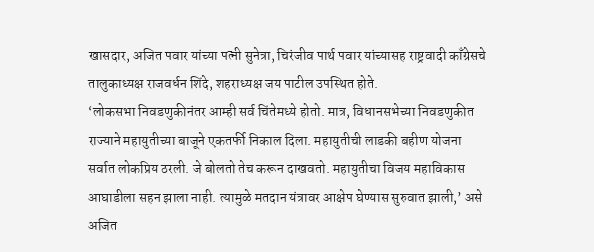खासदार, अजित पवार यांच्या पत्नी सुनेत्रा, चिरंजीव पार्थ पवार यांच्यासह राष्ट्रवादी काँग्रेसचे तालुकाध्यक्ष राजवर्धन शिंदे, शहराध्यक्ष जय पाटील उपस्थित होते.
‘लोकसभा निवडणुकीनंतर आम्ही सर्व चिंतेमध्ये होतो. मात्र, विधानसभेच्या निवडणुकीत राज्याने महायुतीच्या बाजूने एकतर्फी निकाल दिला. महायुतीची लाडकी बहीण योजना सर्वात लोकप्रिय ठरली. जे बोलतो तेच करून दाखवतो. महायुतीचा विजय महाविकास आघाडीला सहन झाला नाही. त्यामुळे मतदान यंत्रावर आक्षेप घेण्यास सुरुवात झाली,’ असे अजित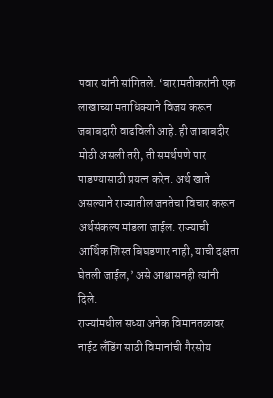पवार यांनी सांगितले. ‘बारामतीकरांनी एक लाखाच्या मताधिक्याने विजय करून जबाबदारी वाढविली आहे. ही जाबाबदीर मोठी असली तरी, ती समर्थपणे पार पाडण्यासाठी प्रयत्न करेन. अर्थ खाते असल्याने राज्यातील जनतेचा विचार करून अर्थसंकल्प मांडला जाईल. राज्याची आर्थिक शिस्त बिघडणार नाही, याची दक्षता घेतली जाईल,’ असे आश्वासनही त्यांनी दिले.
राज्यांमधील सध्या अनेक विमानतळावर नाईट लँडिंग साठी विमानांची गैरसोय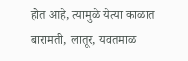होत आहे, त्यामुळे येत्या काळात बारामती, लातूर, यवतमाळ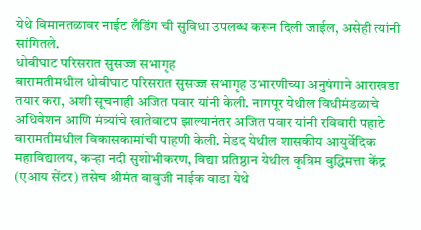येथे विमानतळावर नाईट लँडिंग ची सुविधा उपलब्ध करून दिली जाईल, असेही त्यांनी सांगितले.
धोबीघाट परिसरात सुसज्ज सभागृह
बारामतीमधील धोबीघाट परिसरात सुसज्ज सभागृह उभारणीच्या अनुषंगाने आराखडा तयार करा, अशी सूचनाही अजित पवार यांनी केली. नागपूर येथील विधीमंडळाचे अधिवेशन आणि मंत्र्यांचे खातेवाटप झाल्यानंतर अजित पवार यांनी रविवारी पहाटे बारामतीमधील विकासकामांची पाहणी केली. मेडद येथील शासकीय आयुर्वेदिक महाविद्यालय, कऱ्हा नदी सुशोभीकरण, विद्या प्रतिष्ठान येथील कृत्रिम बुद्धिमत्ता केंद्र (एआय सेंटर) तसेच श्रीमंत बाबुजी नाईक वाडा येथे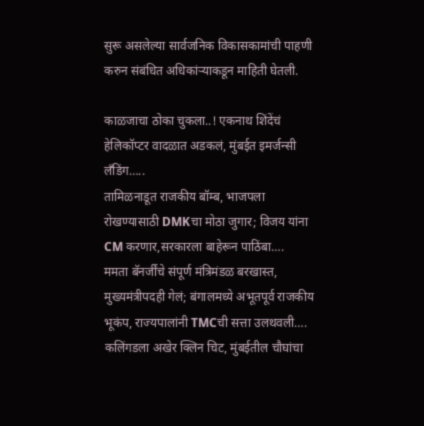सुरू असलेल्या सार्वजनिक विकासकामांची पाहणी करुन संबंधित अधिकांऱ्याकडून माहिती घेतली.

काळजाचा ठोका चुकला..! एकनाथ शिंदेंचं हेलिकॉप्टर वादळात अडकलं, मुंबईत इमर्जन्सी लँडिंग…..
तामिळनाडूत राजकीय बॉम्ब, भाजपला रोखण्यासाठी DMKचा मोठा जुगार; विजय यांना CM करणार,सरकारला बाहेरून पाठिंबा….
ममता बॅनर्जींचे संपूर्ण मंत्रिमंडळ बरखास्त, मुख्यमंत्रीपदही गेलं; बंगालमध्ये अभूतपूर्व राजकीय भूकंप, राज्यपालांनी TMCची सत्ता उलथवली….
कलिंगडला अखेर क्लिन चिट, मुंबईतील चौघांचा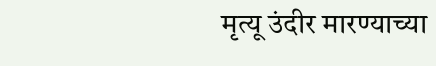मृत्यू उंदीर मारण्याच्या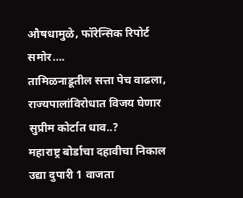औषधामुळे, फॉरेन्सिक रिपोर्ट समोर….
तामिळनाडूतील सत्ता पेच वाढला, राज्यपालांविरोधात विजय घेणार सुप्रीम कोर्टात धाव..?
महाराष्ट्र बोर्डाचा दहावीचा निकाल उद्या दुपारी 1 वाजता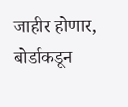जाहीर होणार, बोर्डाकडून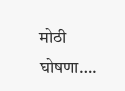मोठी घोषणा….